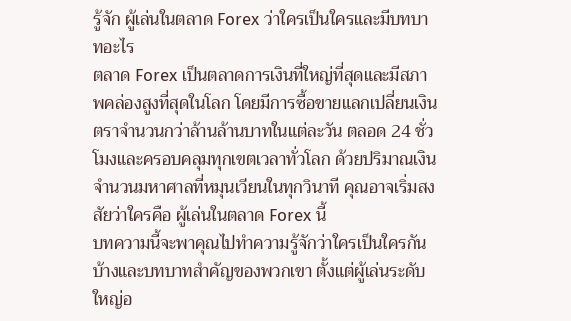รู้จัก ผู้เล่นในตลาด Forex ว่าใครเป็นใครและมีบทบาทอะไร
ตลาด Forex เป็นตลาดการเงินที่ใหญ่ที่สุดและมีสภาพคล่องสูงที่สุดในโลก โดยมีการซื้อขายแลกเปลี่ยนเงินตราจำนวนกว่าล้านล้านบาทในแต่ละวัน ตลอด 24 ชั่วโมงและครอบคลุมทุกเขตเวลาทั่วโลก ด้วยปริมาณเงินจำนวนมหาศาลที่หมุนเวียนในทุกวินาที คุณอาจเริ่มสงสัยว่าใครคือ ผู้เล่นในตลาด Forex นี้
บทความนี้จะพาคุณไปทำความรู้จักว่าใครเป็นใครกันบ้างและบทบาทสำคัญของพวกเขา ตั้งแต่ผู้เล่นระดับใหญ่อ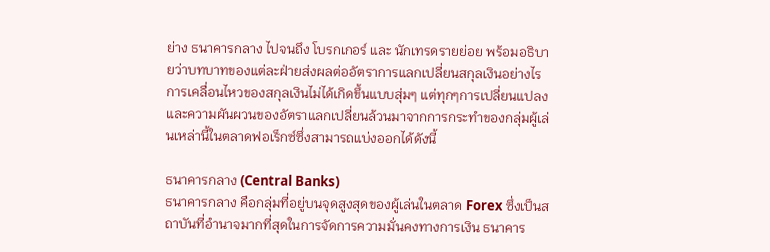ย่าง ธนาคารกลาง ไปจนถึง โบรกเกอร์ และ นักเทรดรายย่อย พร้อมอธิบายว่าบทบาทของแต่ละฝ่ายส่งผลต่ออัตราการแลกเปลี่ยนสกุลเงินอย่างไร
การเคลื่อนไหวของสกุลเงินไม่ได้เกิดขึ้นแบบสุ่มๆ แต่ทุกๆการเปลี่ยนแปลงและความผันผวนของอัตราแลกเปลี่ยนล้วนมาจากการกระทำของกลุ่มผู้เล่นเหล่านี้ในตลาดฟอเร็กซ์ซึ่งสามารถแบ่งออกได้ดังนี้

ธนาคารกลาง (Central Banks)
ธนาคารกลาง คือกลุ่มที่อยู่บนจุดสูงสุดของผู้เล่นในตลาด Forex ซึ่งเป็นสถาบันที่อำนาจมากที่สุดในการจัดการความมั่นคงทางการเงิน ธนาคาร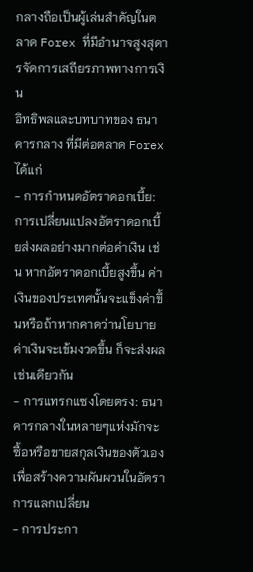กลางถือเป็นผู้เล่นสำคัญในตลาด Forex ที่มีอำนาจสูงสุดารจัดการเสถียรภาพทางการเงิน
อิทธิพลและบทบาทของ ธนาคารกลาง ที่มีต่อตลาด Forex ได้แก่
- การกำหนดอัตราดอกเบี้ย: การเปลี่ยนแปลงอัตราดอกเบี้ยส่งผลอย่างมากต่อค่าเงิน เช่น หากอัตราดอกเบี้ยสูงขึ้น ค่าเงินของประเทศนั้นจะแข็งค่าขึ้นหรือถ้าหากคาดว่านโยบายค่าเงินจะเข้มงวดขึ้น ก็จะส่งผลเช่นเดียวกัน
- การแทรกแซงโดยตรง: ธนาคารกลางในหลายๆแห่งมักจะซื้อหรือขายสกุลเงินของตัวเองเพื่อสร้างความผันผวนในอัตราการแลกเปลี่ยน
- การประกา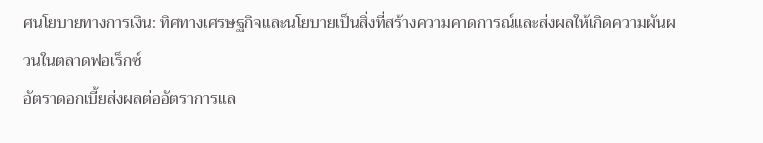ศนโยบายทางการเงิน: ทิศทางเศรษฐกิจและนโยบายเป็นสิ่งที่สร้างความคาดการณ์และส่งผลให้เกิดความผันผวนในตลาดฟอเร็กซ์
อัตราดอกเบี้ยส่งผลต่ออัตราการแล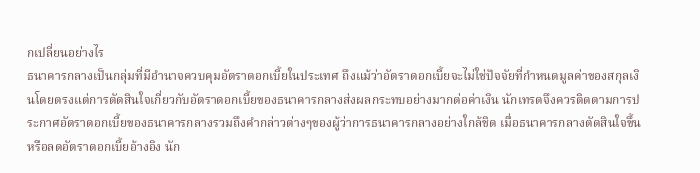กเปลี่ยนอย่างไร
ธนาคารกลางเป็นกลุ่มที่มีอำนาจควบคุมอัตราดอกเบี้ยในประเทศ ถึงแม้ว่าอัตราดอกเบี้ยจะไม่ใช่ปัจจัยที่กำหนดมูลค่าของสกุลเงินโดยตรงแต่การตัดสินใจเกี่ยวกับอัตราดอกเบี้ยของธนาคารกลางส่งผลกระทบอย่างมากต่อค่าเงิน นักเทรดจึงควรติดตามการประกาศอัตราดอกเบี้ยของธนาคารกลางรวมถึงคำกล่าวต่างๆของผู้ว่าการธนาคารกลางอย่างใกล้ชิด เมื่อธนาคารกลางตัดสินใจขึ้นหรือลดอัตราดอกเบี้ยอ้างอิง นัก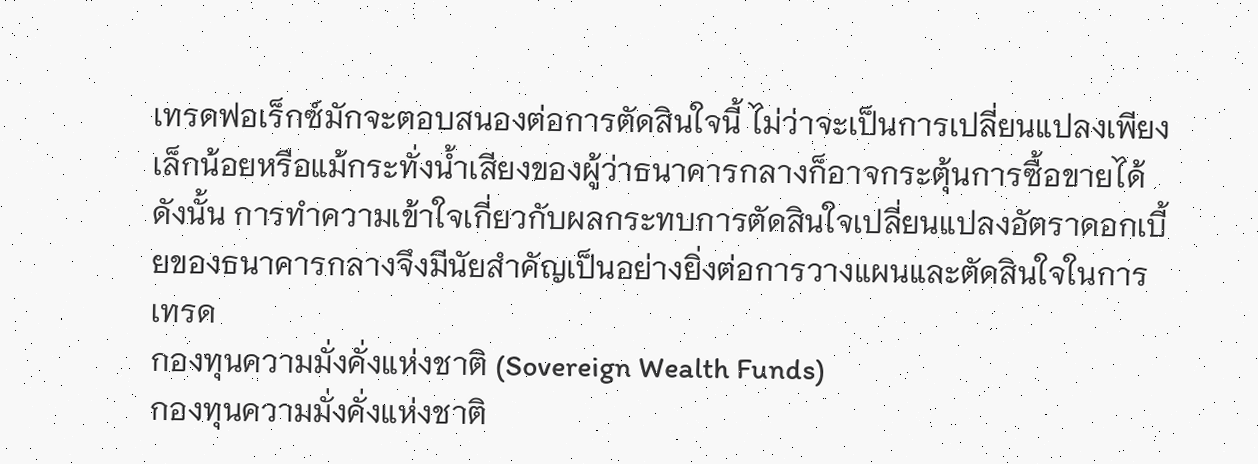เทรดฟอเร็กซ์มักจะตอบสนองต่อการตัดสินใจนี้ ไม่ว่าจะเป็นการเปลี่ยนแปลงเพียงเล็กน้อยหรือแม้กระทั่งน้ำเสียงของผู้ว่าธนาคารกลางก็อาจกระตุ้นการซื้อขายได้ ดังนั้น การทำความเข้าใจเกี่ยวกับผลกระทบการตัดสินใจเปลี่ยนแปลงอัตราดอกเบี้ยของธนาคารกลางจึงมีนัยสำคัญเป็นอย่างยิ่งต่อการวางแผนและตัดสินใจในการเทรด
กองทุนความมั่งคั่งแห่งชาติ (Sovereign Wealth Funds)
กองทุนความมั่งคั่งแห่งชาติ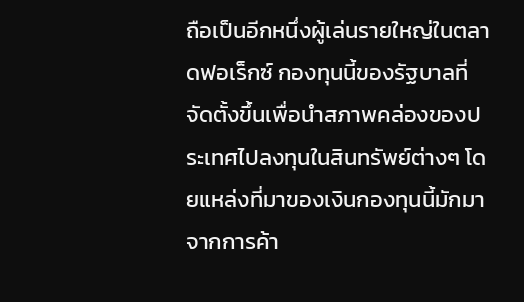ถือเป็นอีกหนึ่งผู้เล่นรายใหญ่ในตลาดฟอเร็กซ์ กองทุนนี้ของรัฐบาลที่จัดตั้งขึ้นเพื่อนำสภาพคล่องของประเทศไปลงทุนในสินทรัพย์ต่างๆ โดยแหล่งที่มาของเงินกองทุนนี้มักมาจากการค้า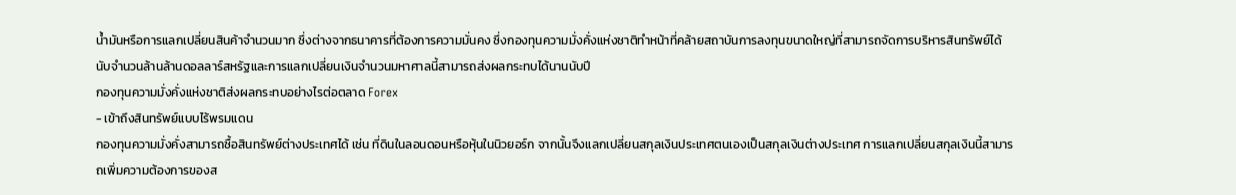น้ำมันหรือการแลกเปลี่ยนสินค้าจำนวนมาก ซึ่งต่างจากธนาคารที่ต้องการความมั่นคง ซึ่งกองทุนความมั่งคั่งแห่งชาติทำหน้าที่คล้ายสถาบันการลงทุนขนาดใหญ่ที่สามารถจัดการบริหารสินทรัพย์ได้นับจำนวนล้านล้านดอลลาร์สหรัฐและการแลกเปลี่ยนเงินจำนวนมหาศาลนี้สามารถส่งผลกระทบได้นานนับปี
กองทุนความมั่งคั่งแห่งชาติส่งผลกระทบอย่างไรต่อตลาด Forex
- เข้าถึงสินทรัพย์แบบไร้พรมแดน
กองทุนความมั่งคั่งสามารถซื้อสินทรัพย์ต่างประเทศได้ เช่น ที่ดินในลอนดอนหรือหุ้นในนิวยอร์ก จากนั้นจึงแลกเปลี่ยนสกุลเงินประเทศตนเองเป็นสกุลเงินต่างประเทศ การแลกเปลี่ยนสกุลเงินนี้สามารถเพิ่มความต้องการของส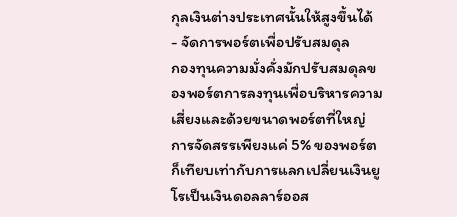กุลเงินต่างประเทศนั้นให้สูงขึ้นได้
- จัดการพอร์ตเพื่อปรับสมดุล
กองทุนความมั่งคั่งมักปรับสมดุลของพอร์ตการลงทุนเพื่อบริหารความเสี่ยงและด้วยขนาดพอร์ตที่ใหญ่ การจัดสรรเพียงแค่ 5% ของพอร์ตก็เทียบเท่ากับการแลกเปลี่ยนเงินยูโรเป็นเงินดอลลาร์ออส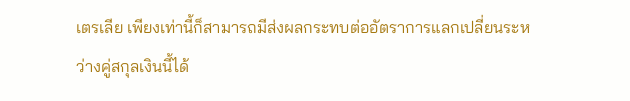เตรเลีย เพียงเท่านี้ก็สามารถมีส่งผลกระทบต่ออัตราการแลกเปลี่ยนระหว่างคู่สกุลเงินนี้ได้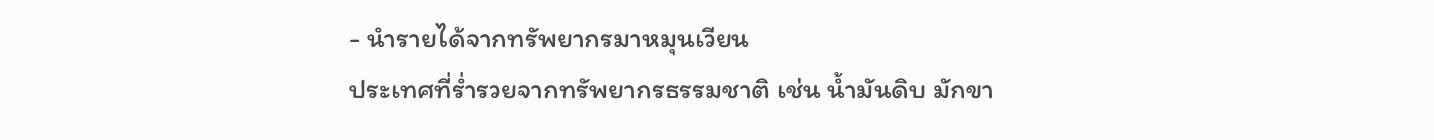- นำรายได้จากทรัพยากรมาหมุนเวียน
ประเทศที่ร่ำรวยจากทรัพยากรธรรมชาติ เช่น น้ำมันดิบ มักขา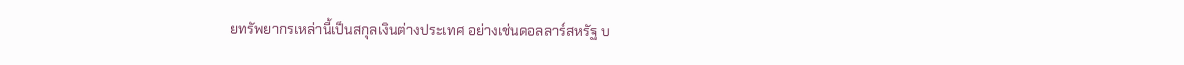ยทรัพยากรเหล่านี้เป็นสกุลเงินต่างประเทศ อย่างเช่นดอลลาร์สหรัฐ บ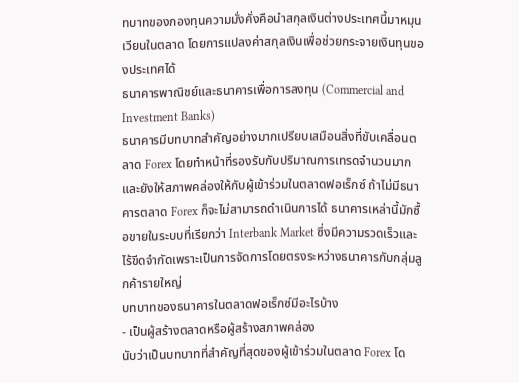ทบาทของกองทุนความมั่งคั่งคือนำสกุลเงินต่างประเทศนี้มาหมุนเวียนในตลาด โดยการแปลงค่าสกุลเงินเพื่อช่วยกระจายเงินทุนของประเทศได้
ธนาคารพาณิชย์และธนาคารเพื่อการลงทุน (Commercial and Investment Banks)
ธนาคารมีบทบาทสำคัญอย่างมากเปรียบเสมือนสิ่งที่ขับเคลื่อนตลาด Forex โดยทำหน้าที่รองรับกับปริมาณการเทรดจำนวนมากและยังให้สภาพคล่องให้กับผู้เข้าร่วมในตลาดฟอเร็กซ์ ถ้าไม่มีธนาคารตลาด Forex ก็จะไม่สามารถดำเนินการได้ ธนาคารเหล่านี้มักซื้อขายในระบบที่เรียกว่า Interbank Market ซึ่งมีความรวดเร็วและไร้ขีดจำกัดเพราะเป็นการจัดการโดยตรงระหว่างธนาคารกับกลุ่มลูกค้ารายใหญ่
บทบาทของธนาคารในตลาดฟอเร็กซ์มีอะไรบ้าง
- เป็นผู้สร้างตลาดหรือผู้สร้างสภาพคล่อง
นับว่าเป็นบทบาทที่สำคัญที่สุดของผู้เข้าร่วมในตลาด Forex โด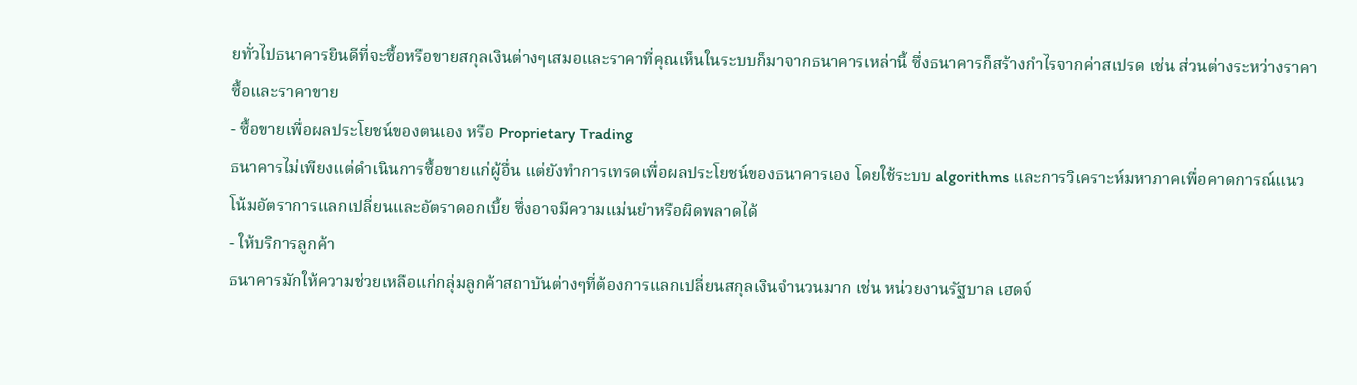ยทั่วไปธนาคารยินดีที่จะซื้อหรือขายสกุลเงินต่างๆเสมอและราคาที่คุณเห็นในระบบก็มาจากธนาคารเหล่านี้ ซึ่งธนาคารก็สร้างกำไรจากค่าสเปรด เช่น ส่วนต่างระหว่างราคาซื้อและราคาขาย
- ซื้อขายเพื่อผลประโยชน์ของตนเอง หรือ Proprietary Trading
ธนาคารไม่เพียงแต่ดำเนินการซื้อขายแก่ผู้อื่น แต่ยังทำการเทรดเพื่อผลประโยชน์ของธนาคารเอง โดยใช้ระบบ algorithms และการวิเคราะห์มหาภาคเพื่อคาดการณ์แนวโน้มอัตราการแลกเปลี่ยนและอัตราดอกเบี้ย ซึ่งอาจมีความแม่นยำหรือผิดพลาดได้
- ให้บริการลูกค้า
ธนาคารมักให้ความช่วยเหลือแก่กลุ่มลูกค้าสถาบันต่างๆที่ต้องการแลกเปลี่ยนสกุลเงินจำนวนมาก เช่น หน่วยงานรัฐบาล เฮดจ์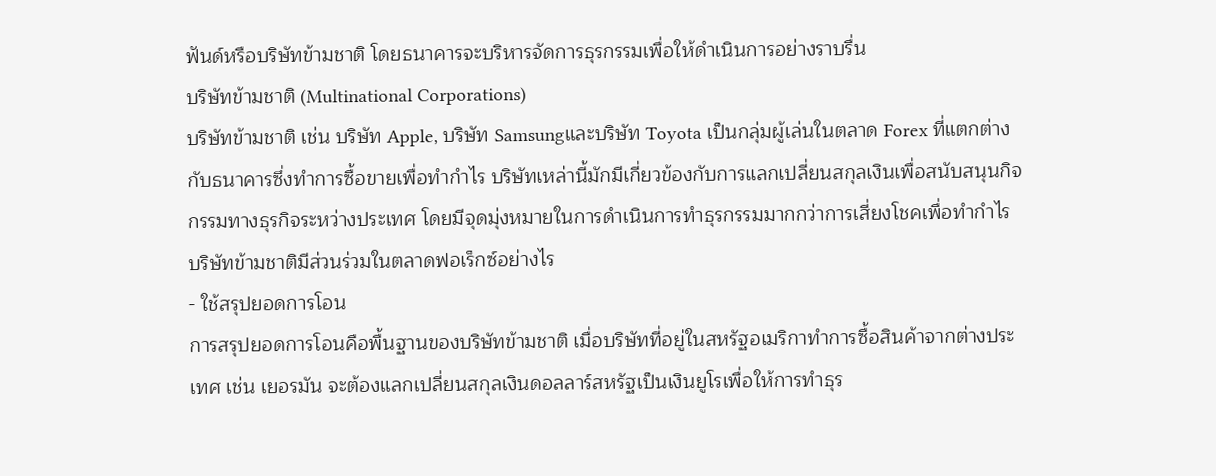ฟันด์หรือบริษัทข้ามชาติ โดยธนาคารจะบริหารจัดการธุรกรรมเพื่อให้ดำเนินการอย่างราบรื่น
บริษัทข้ามชาติ (Multinational Corporations)
บริษัทข้ามชาติ เช่น บริษัท Apple, บริษัท Samsungและบริษัท Toyota เป็นกลุ่มผู้เล่นในตลาด Forex ที่แตกต่างกับธนาคารซึ่งทำการซื้อขายเพื่อทำกำไร บริษัทเหล่านี้มักมีเกี่ยวข้องกับการแลกเปลี่ยนสกุลเงินเพื่อสนับสนุนกิจกรรมทางธุรกิจระหว่างประเทศ โดยมีจุดมุ่งหมายในการดำเนินการทำธุรกรรมมากกว่าการเสี่ยงโชคเพื่อทำกำไร
บริษัทข้ามชาติมีส่วนร่วมในตลาดฟอเร็กซ์อย่างไร
- ใช้สรุปยอดการโอน
การสรุปยอดการโอนคือพื้นฐานของบริษัทข้ามชาติ เมื่อบริษัทที่อยู่ในสหรัฐอเมริกาทำการซื้อสินค้าจากต่างประเทศ เช่น เยอรมัน จะต้องแลกเปลี่ยนสกุลเงินดอลลาร์สหรัฐเป็นเงินยูโรเพื่อให้การทำธุร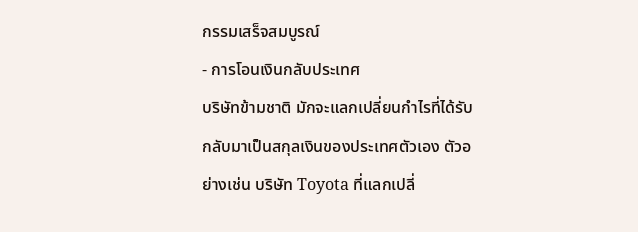กรรมเสร็จสมบูรณ์
- การโอนเงินกลับประเทศ
บริษัทข้ามชาติ มักจะแลกเปลี่ยนกำไรที่ได้รับกลับมาเป็นสกุลเงินของประเทศตัวเอง ตัวอย่างเช่น บริษัท Toyota ที่แลกเปลี่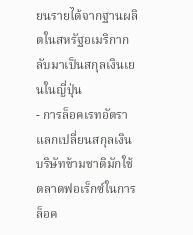ยนรายได้จากฐานผลิตในสหรัฐอเมริกากลับมาเป็นสกุลเงินเยนในญี่ปุ่น
- การล็อคเรทอัตราแลกเปลี่ยนสกุลเงิน
บริษัทข้ามชาติมักใช้ตลาดฟอเร็กซ์ในการล็อค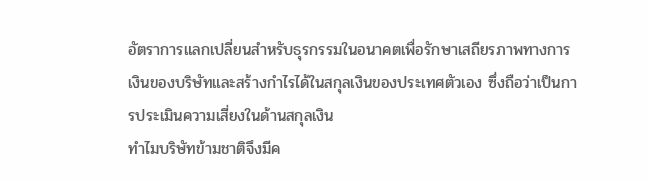อัตราการแลกเปลี่ยนสำหรับธุรกรรมในอนาคตเพื่อรักษาเสถียรภาพทางการเงินของบริษัทและสร้างกำไรได้ในสกุลเงินของประเทศตัวเอง ซึ่งถือว่าเป็นการประเมินความเสี่ยงในด้านสกุลเงิน
ทำไมบริษัทข้ามชาติจึงมีค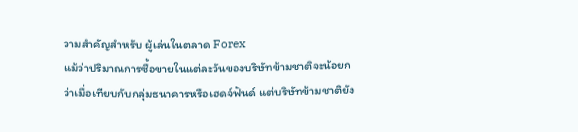วามสำคัญสำหรับ ผู้เล่นในตลาด Forex
แม้ว่าปริมาณการซื้อขายในแต่ละวันของบริษัทข้ามชาติจะน้อยกว่าเมื่อเทียบกับกลุ่มธนาคารหรือเฮดจ์ฟันด์ แต่บริษัทข้ามชาติยัง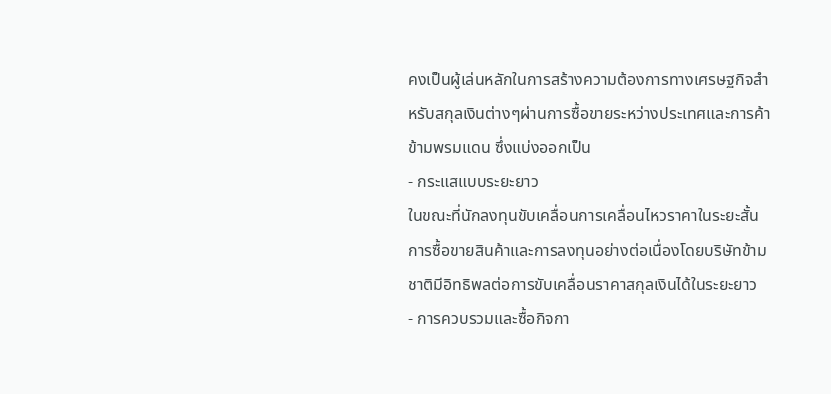คงเป็นผู้เล่นหลักในการสร้างความต้องการทางเศรษฐกิจสำหรับสกุลเงินต่างๆผ่านการซื้อขายระหว่างประเทศและการค้าข้ามพรมแดน ซึ่งแบ่งออกเป็น
- กระแสแบบระยะยาว
ในขณะที่นักลงทุนขับเคลื่อนการเคลื่อนไหวราคาในระยะสั้น การซื้อขายสินค้าและการลงทุนอย่างต่อเนื่องโดยบริษัทข้ามชาติมีอิทธิพลต่อการขับเคลื่อนราคาสกุลเงินได้ในระยะยาว
- การควบรวมและซื้อกิจกา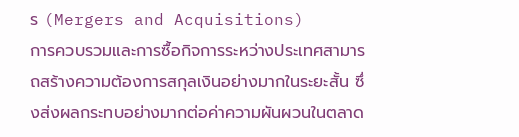ร (Mergers and Acquisitions)
การควบรวมและการซื้อกิจการระหว่างประเทศสามารถสร้างความต้องการสกุลเงินอย่างมากในระยะสั้น ซึ่งส่งผลกระทบอย่างมากต่อค่าความผันผวนในตลาด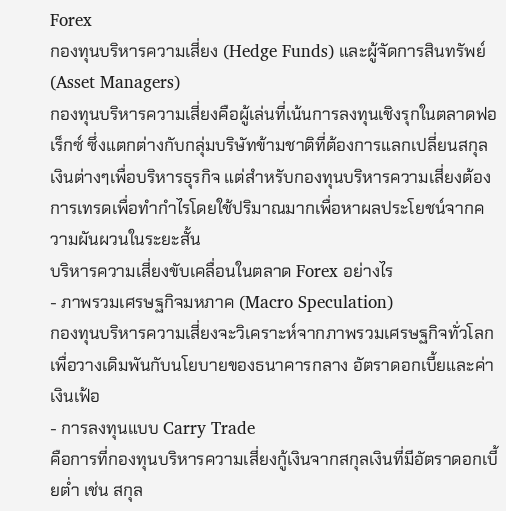Forex
กองทุนบริหารความเสี่ยง (Hedge Funds) และผู้จัดการสินทรัพย์ (Asset Managers)
กองทุนบริหารความเสี่ยงคือผู้เล่นที่เน้นการลงทุนเชิงรุกในตลาดฟอเร็กซ์ ซึ่งแตกต่างกับกลุ่มบริษัทข้ามชาติที่ต้องการแลกเปลี่ยนสกุลเงินต่างๆเพื่อบริหารธุรกิจ แต่สำหรับกองทุนบริหารความเสี่ยงต้องการเทรดเพื่อทำกำไรโดยใช้ปริมาณมากเพื่อหาผลประโยชน์จากความผันผวนในระยะสั้น
บริหารความเสี่ยงขับเคลื่อนในตลาด Forex อย่างไร
- ภาพรวมเศรษฐกิจมหภาค (Macro Speculation)
กองทุนบริหารความเสี่ยงจะวิเคราะห์จากภาพรวมเศรษฐกิจทั่วโลกเพื่อวางเดิมพันกับนโยบายของธนาคารกลาง อัตราดอกเบี้ยและค่าเงินเฟ้อ
- การลงทุนแบบ Carry Trade
คือการที่กองทุนบริหารความเสี่ยงกู้เงินจากสกุลเงินที่มีอัตราดอกเบี้ยต่ำ เช่น สกุล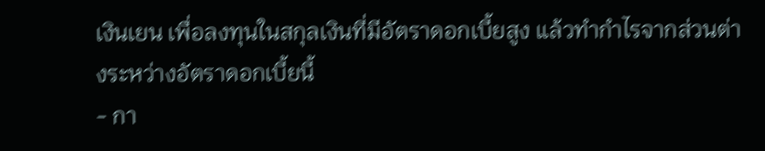เงินเยน เพื่อลงทุนในสกุลเงินที่มีอัตราดอกเบี้ยสูง แล้วทำกำไรจากส่วนต่างระหว่างอัตราดอกเบี้ยนี้
- กา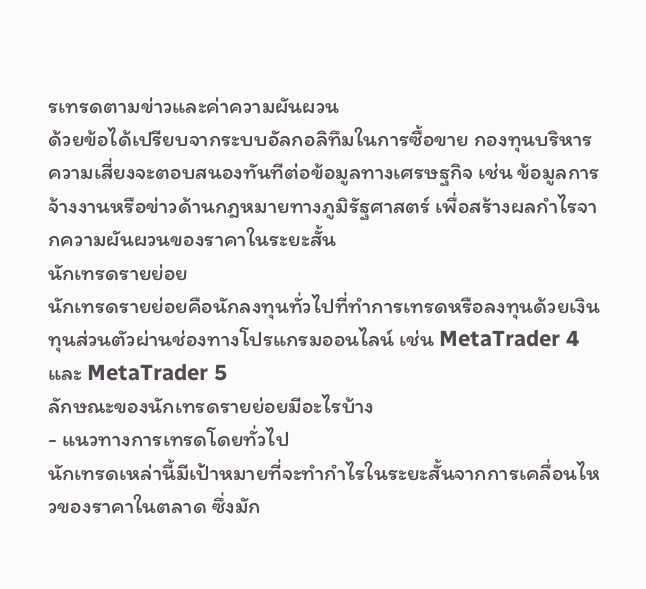รเทรดตามข่าวและค่าความผันผวน
ด้วยข้อได้เปรียบจากระบบอัลกอลิทึมในการซื้อขาย กองทุนบริหารความเสี่ยงจะตอบสนองทันทีต่อข้อมูลทางเศรษฐกิจ เช่น ข้อมูลการจ้างงานหรือข่าวด้านกฎหมายทางภูมิรัฐศาสตร์ เพื่อสร้างผลกำไรจากความผันผวนของราคาในระยะสั้น
นักเทรดรายย่อย
นักเทรดรายย่อยคือนักลงทุนทั่วไปที่ทำการเทรดหรือลงทุนด้วยเงินทุนส่วนตัวผ่านช่องทางโปรแกรมออนไลน์ เช่น MetaTrader 4 และ MetaTrader 5
ลักษณะของนักเทรดรายย่อยมีอะไรบ้าง
- แนวทางการเทรดโดยทั่วไป
นักเทรดเหล่านี้มีเป้าหมายที่จะทำกำไรในระยะสั้นจากการเคลื่อนไหวของราคาในตลาด ซึ่งมัก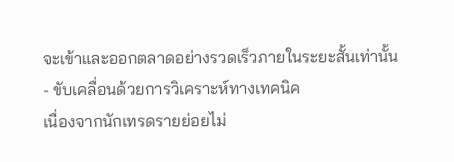จะเข้าและออกตลาดอย่างรวดเร็วภายในระยะสั้นเท่านั้น
- ขับเคลื่อนด้วยการวิเคราะห์ทางเทคนิค
เนื่องจากนักเทรดรายย่อยไม่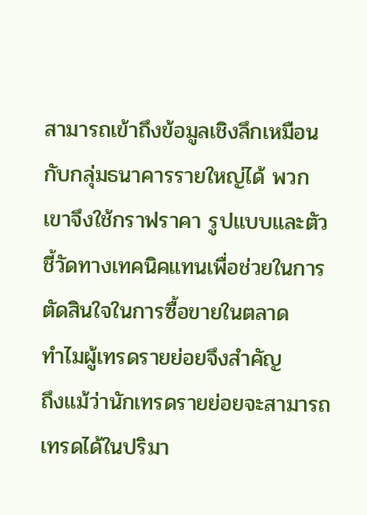สามารถเข้าถึงข้อมูลเชิงลึกเหมือนกับกลุ่มธนาคารรายใหญ่ได้ พวกเขาจึงใช้กราฟราคา รูปแบบและตัวชี้วัดทางเทคนิคแทนเพื่อช่วยในการตัดสินใจในการซื้อขายในตลาด
ทำไมผู้เทรดรายย่อยจึงสำคัญ
ถึงแม้ว่านักเทรดรายย่อยจะสามารถเทรดได้ในปริมา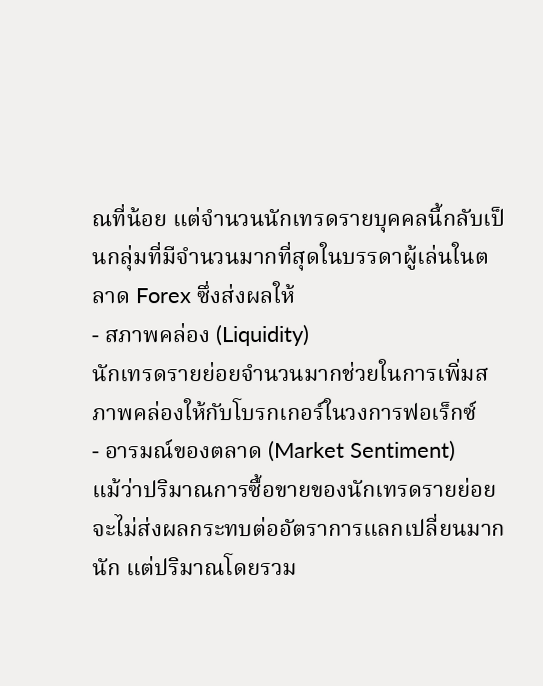ณที่น้อย แต่จำนวนนักเทรดรายบุคคลนี้กลับเป็นกลุ่มที่มีจำนวนมากที่สุดในบรรดาผู้เล่นในตลาด Forex ซึ่งส่งผลให้
- สภาพคล่อง (Liquidity)
นักเทรดรายย่อยจำนวนมากช่วยในการเพิ่มสภาพคล่องให้กับโบรกเกอร์ในวงการฟอเร็กซ์
- อารมณ์ของตลาด (Market Sentiment)
แม้ว่าปริมาณการซื้อขายของนักเทรดรายย่อยจะไม่ส่งผลกระทบต่ออัตราการแลกเปลี่ยนมากนัก แต่ปริมาณโดยรวม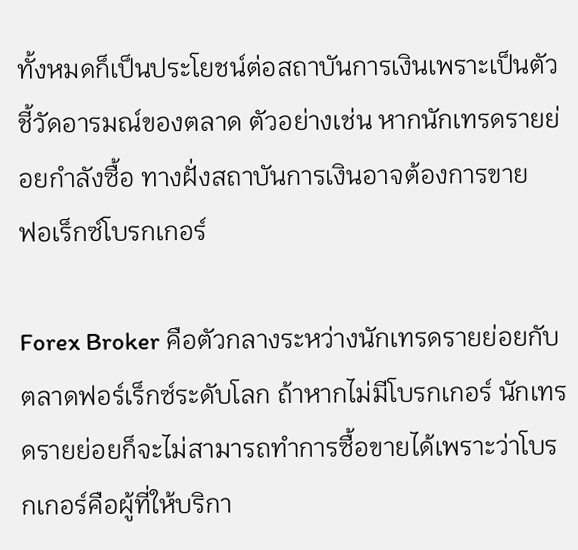ทั้งหมดก็เป็นประโยชน์ต่อสถาบันการเงินเพราะเป็นตัวชี้วัดอารมณ์ของตลาด ตัวอย่างเช่น หากนักเทรดรายย่อยกำลังซื้อ ทางฝั่งสถาบันการเงินอาจต้องการขาย
ฟอเร็กซ์โบรกเกอร์

Forex Broker คือตัวกลางระหว่างนักเทรดรายย่อยกับตลาดฟอร์เร็กซ์ระดับโลก ถ้าหากไม่มีโบรกเกอร์ นักเทรดรายย่อยก็จะไม่สามารถทำการซื้อขายได้เพราะว่าโบรกเกอร์คือผู้ที่ให้บริกา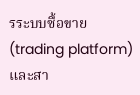รระบบซื้อขาย (trading platform) และสา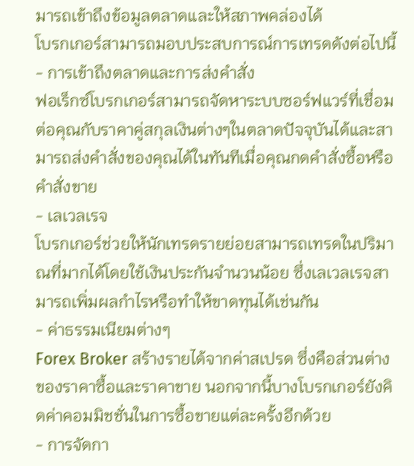มารถเข้าถึงข้อมูลตลาดและให้สภาพคล่องได้
โบรกเกอร์สามารถมอบประสบการณ์การเทรดดังต่อไปนี้
- การเข้าถึงตลาดและการส่งคำสั่ง
ฟอเร็กซ์โบรกเกอร์สามารถจัดหาระบบซอร์ฟแวร์ที่เชื่อมต่อคุณกับราคาคู่สกุลเงินต่างๆในตลาดปัจจุบันได้และสามารถส่งคำสั่งของคุณได้ในทันทีเมื่อคุณกดคำสั่งซื้อหรือคำสั่งขาย
- เลเวลเรจ
โบรกเกอร์ช่วยให้นักเทรดรายย่อยสามารถเทรดในปริมาณที่มากได้โดยใช้เงินประกันจำนวนน้อย ซึ่งเลเวลเรจสามารถเพิ่มผลกำไรหรือทำให้ขาดทุนได้เช่นกัน
- ค่าธรรมเนียมต่างๆ
Forex Broker สร้างรายได้จากค่าสเปรด ซึ่งคือส่วนต่างของราคาซื้อและราคาขาย นอกจากนี้บางโบรกเกอร์ยังคิดค่าคอมมิชชั่นในการซื้อขายแต่ละครั้งอีกด้วย
- การจัดกา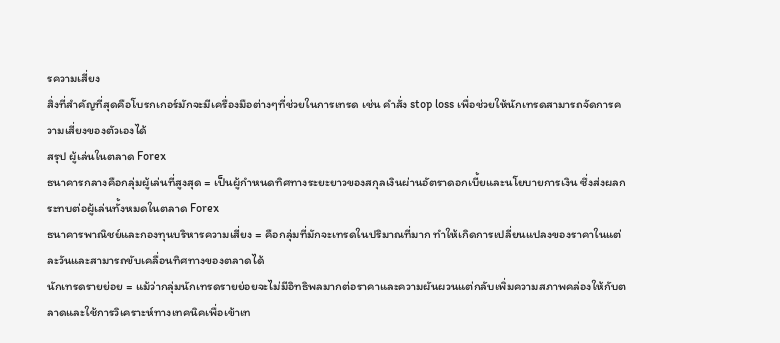รความเสี่ยง
สิ่งที่สำคัญที่สุดคือโบรกเกอร์มักจะมีเครื่องมือต่างๆที่ช่วยในการเทรด เช่น คำสั่ง stop loss เพื่อช่วยให้นักเทรดสามารถจัดการความเสี่ยงของตัวเองได้
สรุป ผู้เล่นในตลาด Forex
ธนาคารกลางคือกลุ่มผู้เล่นที่สูงสุด = เป็นผู้กำหนดทิศทางระยะยาวของสกุลเงินผ่านอัตราดอกเบี้ยและนโยบายการเงิน ซึ่งส่งผลกระทบต่อผู้เล่นทั้งหมดในตลาด Forex
ธนาคารพาณิชย์และกองทุนบริหารความเสี่ยง = คือกลุ่มที่มักจะเทรดในปริมาณที่มาก ทำให้เกิดการเปลี่ยนแปลงของราคาในแต่ละวันและสามารถขับเคลื่อนทิศทางของตลาดได้
นักเทรดรายย่อย = แม้ว่ากลุ่มนักเทรดรายย่อยจะไม่มีอิทธิพลมากต่อราคาและความผันผวนแต่กลับเพิ่มความสภาพคล่องให้กับตลาดและใช้การวิเคราะห์ทางเทคนิคเพื่อเข้าเท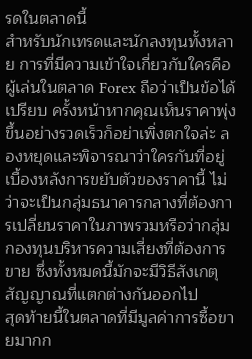รดในตลาดนี้
สำหรับนักเทรดและนักลงทุนทั้งหลาย การที่มีความเข้าใจเกี่ยวกับใครคือ ผู้เล่นในตลาด Forex ถือว่าเป็นข้อได้เปรียบ ครั้งหน้าหากคุณเห็นราคาพุ่งขึ้นอย่างรวดเร็วก็อย่าเพิ่งตกใจล่ะ ลองหยุดและพิจารณาว่าใครกันที่อยู่เบื้องหลังการขยับตัวของราคานี้ ไม่ว่าจะเป็นกลุ่มธนาคารกลางที่ต้องการเปลี่ยนราคาในภาพรวมหรือว่ากลุ่มกองทุนบริหารความเสี่ยงที่ต้องการขาย ซึ่งทั้งหมดนี้มักจะมีวิธีสังเกตุสัญญาณที่แตกต่างกันออกไป
สุดท้ายนี้ในตลาดที่มีมูลค่าการซื้อขายมากก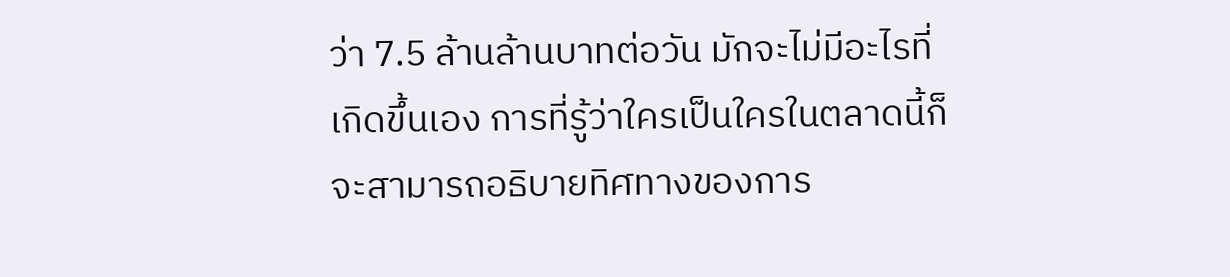ว่า 7.5 ล้านล้านบาทต่อวัน มักจะไม่มีอะไรที่เกิดขึ้นเอง การที่รู้ว่าใครเป็นใครในตลาดนี้ก็จะสามารถอธิบายทิศทางของการ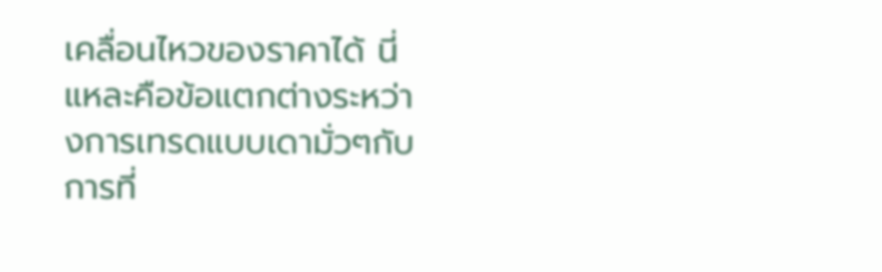เคลื่อนไหวของราคาได้ นี่แหละคือข้อแตกต่างระหว่างการเทรดแบบเดามั่วๆกับการที่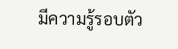มีความรู้รอบตัว